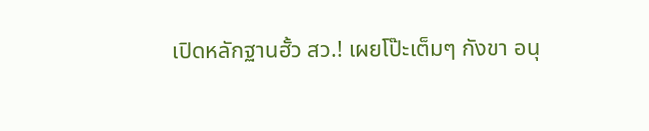เปิดหลักฐานฮั้ว สว.! เผยโป๊ะเต็มๆ กังขา อนุ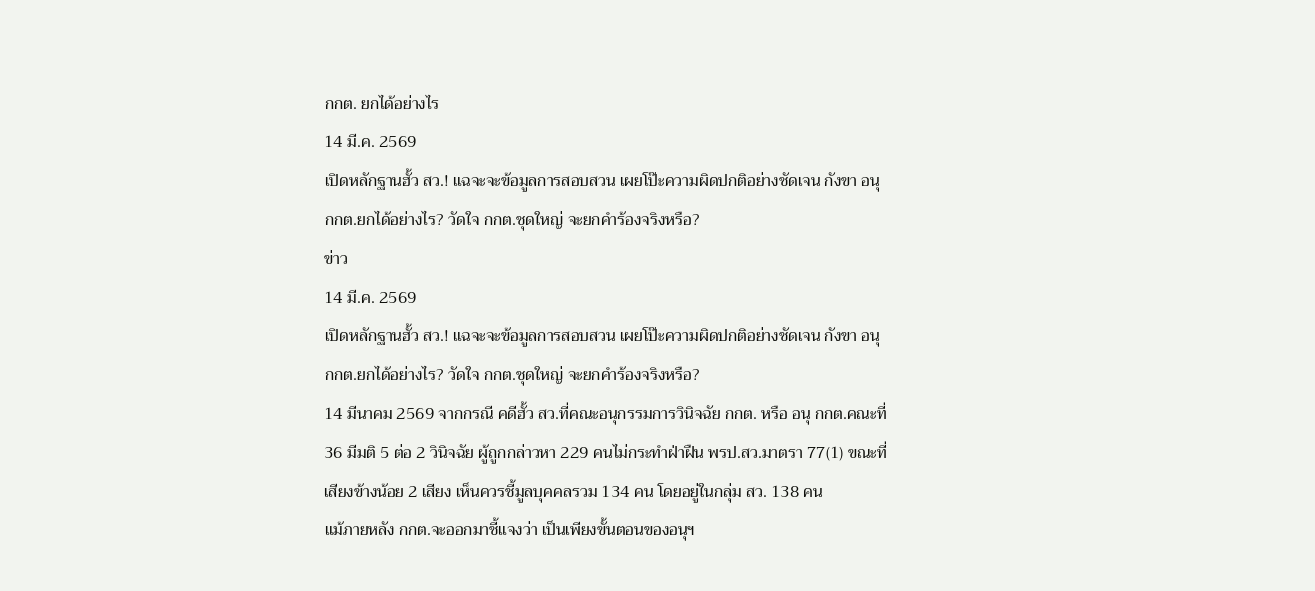กกต. ยกได้อย่างไร
14 มี.ค. 2569
เปิดหลักฐานฮั้ว สว.! แฉจะจะข้อมูลการสอบสวน เผยโป๊ะความผิดปกติอย่างชัดเจน กังขา อนุ กกต.ยกได้อย่างไร? วัดใจ กกต.ชุดใหญ่ จะยกคำร้องจริงหรือ?
ข่าว
14 มี.ค. 2569
เปิดหลักฐานฮั้ว สว.! แฉจะจะข้อมูลการสอบสวน เผยโป๊ะความผิดปกติอย่างชัดเจน กังขา อนุ กกต.ยกได้อย่างไร? วัดใจ กกต.ชุดใหญ่ จะยกคำร้องจริงหรือ?
14 มีนาคม 2569 จากกรณี คดีฮั้ว สว.ที่คณะอนุกรรมการวินิจฉัย กกต. หรือ อนุ กกต.คณะที่ 36 มีมติ 5 ต่อ 2 วินิจฉัย ผู้ถูกกล่าวหา 229 คนไม่กระทำฝ่าฝืน พรป.สว.มาตรา 77(1) ขณะที่เสียงข้างน้อย 2 เสียง เห็นควรชี้มูลบุคคลรวม 134 คน โดยอยู่ในกลุ่ม สว. 138 คน
แม้ภายหลัง กกต.จะออกมาชี้แจงว่า เป็นเพียงขั้นตอนของอนุฯ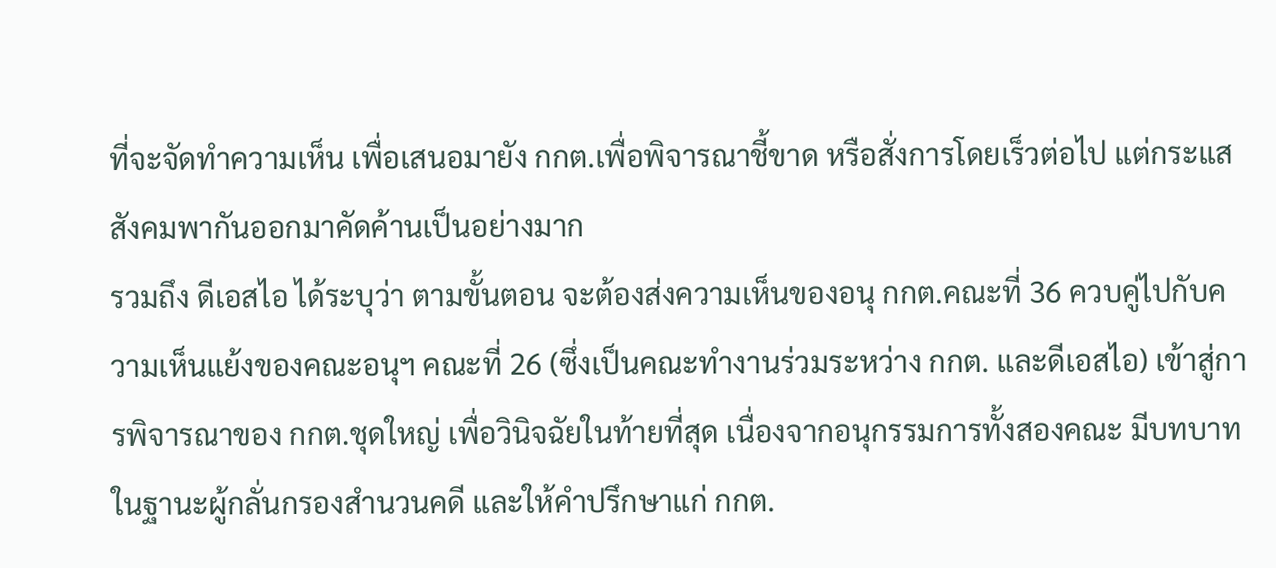ที่จะจัดทำความเห็น เพื่อเสนอมายัง กกต.เพื่อพิจารณาชี้ขาด หรือสั่งการโดยเร็วต่อไป แต่กระแสสังคมพากันออกมาคัดค้านเป็นอย่างมาก
รวมถึง ดีเอสไอ ได้ระบุว่า ตามขั้นตอน จะต้องส่งความเห็นของอนุ กกต.คณะที่ 36 ควบคู่ไปกับความเห็นแย้งของคณะอนุฯ คณะที่ 26 (ซึ่งเป็นคณะทำงานร่วมระหว่าง กกต. และดีเอสไอ) เข้าสู่การพิจารณาของ กกต.ชุดใหญ่ เพื่อวินิจฉัยในท้ายที่สุด เนื่องจากอนุกรรมการทั้งสองคณะ มีบทบาทในฐานะผู้กลั่นกรองสำนวนคดี และให้คำปรึกษาแก่ กกต.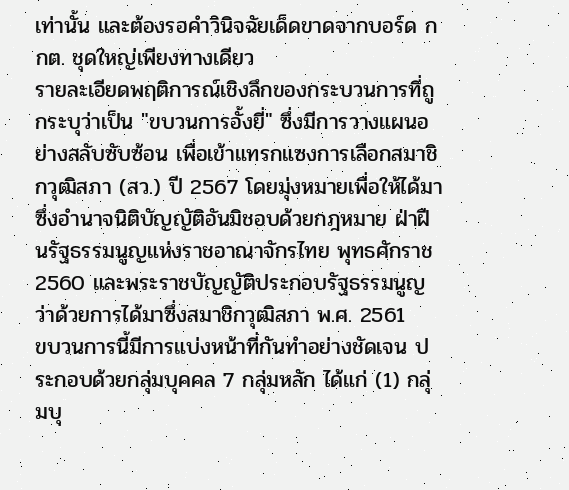เท่านั้น และต้องรอคำวินิจฉัยเด็ดขาดจากบอร์ด กกต. ชุดใหญ่เพียงทางเดียว
รายละเอียดพฤติการณ์เชิงลึกของกระบวนการที่ถูกระบุว่าเป็น "ขบวนการอั้งยี่" ซึ่งมีการวางแผนอย่างสลับซับซ้อน เพื่อเข้าแทรกแซงการเลือกสมาชิกวุฒิสภา (สว.) ปี 2567 โดยมุ่งหมายเพื่อให้ได้มาซึ่งอำนาจนิติบัญญัติอันมิชอบด้วยกฎหมาย ฝ่าฝืนรัฐธรรมนูญแห่งราชอาณาจักรไทย พุทธศักราช 2560 และพระราชบัญญัติประกอบรัฐธรรมนูญว่าด้วยการได้มาซึ่งสมาชิกวุฒิสภา พ.ศ. 2561
ขบวนการนี้มีการแบ่งหน้าที่กันทำอย่างชัดเจน ประกอบด้วยกลุ่มบุคคล 7 กลุ่มหลัก ได้แก่ (1) กลุ่มบุ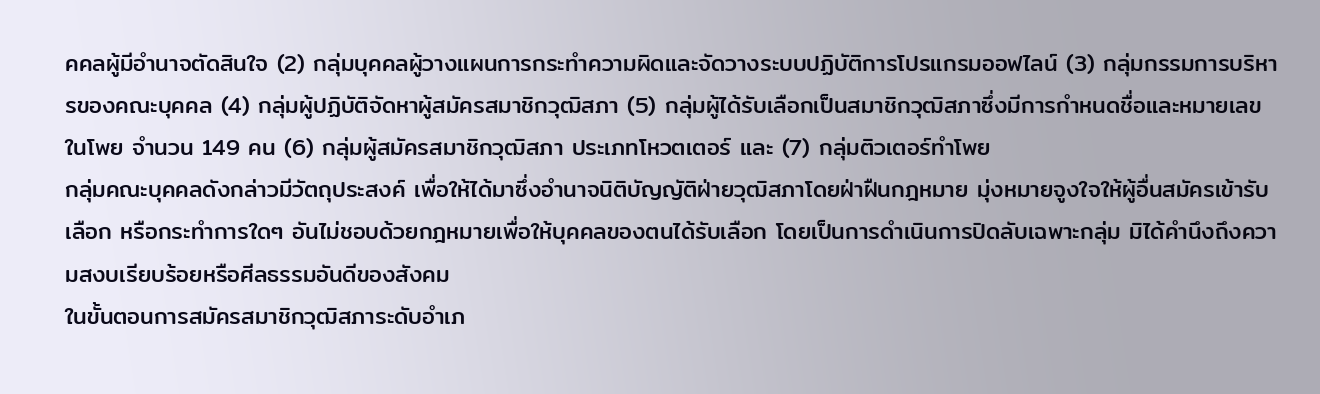คคลผู้มีอำนาจตัดสินใจ (2) กลุ่มบุคคลผู้วางแผนการกระทำความผิดและจัดวางระบบปฏิบัติการโปรแกรมออฟไลน์ (3) กลุ่มกรรมการบริหารของคณะบุคคล (4) กลุ่มผู้ปฏิบัติจัดหาผู้สมัครสมาชิกวุฒิสภา (5) กลุ่มผู้ได้รับเลือกเป็นสมาชิกวุฒิสภาซึ่งมีการกำหนดชื่อและหมายเลขในโพย จำนวน 149 คน (6) กลุ่มผู้สมัครสมาชิกวุฒิสภา ประเภทโหวตเตอร์ และ (7) กลุ่มติวเตอร์ทำโพย
กลุ่มคณะบุคคลดังกล่าวมีวัตถุประสงค์ เพื่อให้ได้มาซึ่งอำนาจนิติบัญญัติฝ่ายวุฒิสภาโดยฝ่าฝืนกฎหมาย มุ่งหมายจูงใจให้ผู้อื่นสมัครเข้ารับเลือก หรือกระทำการใดๆ อันไม่ชอบด้วยกฎหมายเพื่อให้บุคคลของตนได้รับเลือก โดยเป็นการดำเนินการปิดลับเฉพาะกลุ่ม มิได้คำนึงถึงความสงบเรียบร้อยหรือศีลธรรมอันดีของสังคม
ในขั้นตอนการสมัครสมาชิกวุฒิสภาระดับอำเภ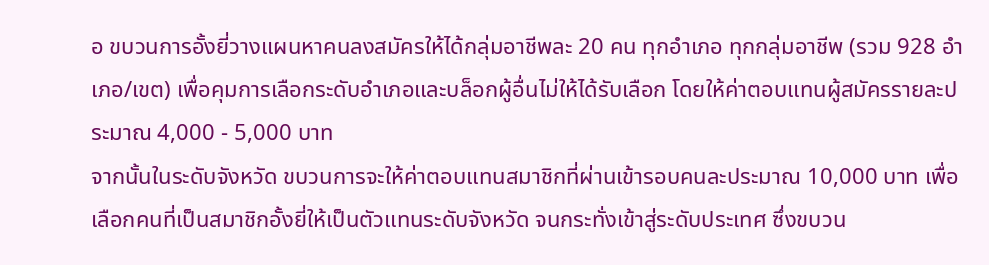อ ขบวนการอั้งยี่วางแผนหาคนลงสมัครให้ได้กลุ่มอาชีพละ 20 คน ทุกอำเภอ ทุกกลุ่มอาชีพ (รวม 928 อำเภอ/เขต) เพื่อคุมการเลือกระดับอำเภอและบล็อกผู้อื่นไม่ให้ได้รับเลือก โดยให้ค่าตอบแทนผู้สมัครรายละประมาณ 4,000 - 5,000 บาท
จากนั้นในระดับจังหวัด ขบวนการจะให้ค่าตอบแทนสมาชิกที่ผ่านเข้ารอบคนละประมาณ 10,000 บาท เพื่อเลือกคนที่เป็นสมาชิกอั้งยี่ให้เป็นตัวแทนระดับจังหวัด จนกระทั่งเข้าสู่ระดับประเทศ ซึ่งขบวน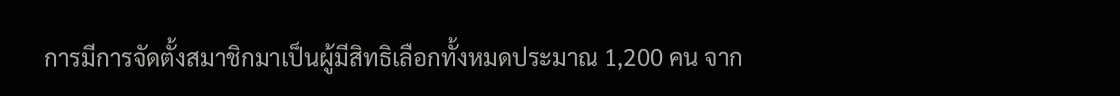การมีการจัดตั้งสมาชิกมาเป็นผู้มีสิทธิเลือกทั้งหมดประมาณ 1,200 คน จาก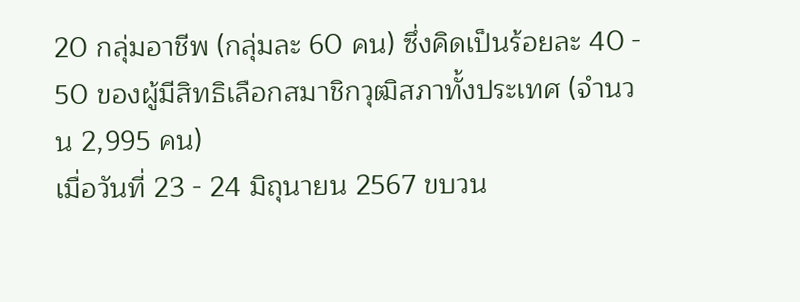20 กลุ่มอาชีพ (กลุ่มละ 60 คน) ซึ่งคิดเป็นร้อยละ 40 - 50 ของผู้มีสิทธิเลือกสมาชิกวุฒิสภาทั้งประเทศ (จำนวน 2,995 คน)
เมื่อวันที่ 23 - 24 มิถุนายน 2567 ขบวน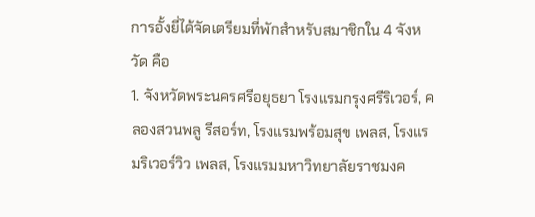การอั้งยี่ได้จัดเตรียมที่พักสำหรับสมาชิกใน 4 จังหวัด คือ
1. จังหวัดพระนครศรีอยุธยา โรงแรมกรุงศรีริเวอร์, คลองสวนพลู รีสอร์ท, โรงแรมพร้อมสุข เพลส, โรงแรมริเวอร์วิว เพลส, โรงแรมมหาวิทยาลัยราชมงค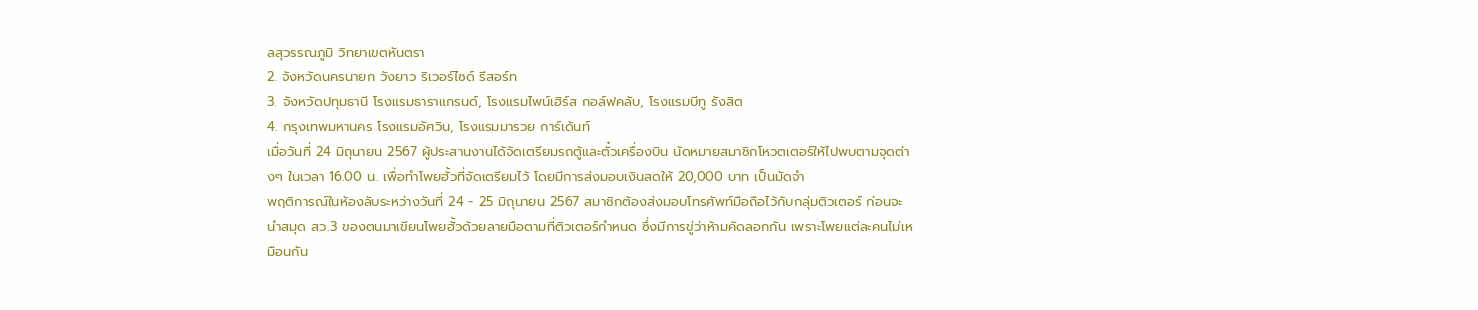ลสุวรรณภูมิ วิทยาเขตหันตรา
2. จังหวัดนครนายก วังยาว ริเวอร์ไซด์ รีสอร์ท
3. จังหวัดปทุมธานี โรงแรมธาราแกรนด์, โรงแรมไพน์เฮิร์ส กอล์ฟคลับ, โรงแรมบีทู รังสิต
4. กรุงเทพมหานคร โรงแรมอัศวิน, โรงแรมมารวย การ์เด้นท์
เมื่อวันที่ 24 มิถุนายน 2567 ผู้ประสานงานได้จัดเตรียมรถตู้และตั๋วเครื่องบิน นัดหมายสมาชิกโหวตเตอร์ให้ไปพบตามจุดต่างๆ ในเวลา 16.00 น. เพื่อทำโพยฮั้วที่จัดเตรียมไว้ โดยมีการส่งมอบเงินสดให้ 20,000 บาท เป็นมัดจำ
พฤติการณ์ในห้องลับระหว่างวันที่ 24 - 25 มิถุนายน 2567 สมาชิกต้องส่งมอบโทรศัพท์มือถือไว้กับกลุ่มติวเตอร์ ก่อนจะนำสมุด สว.3 ของตนมาเขียนโพยฮั้วด้วยลายมือตามที่ติวเตอร์กำหนด ซึ่งมีการขู่ว่าห้ามคัดลอกกัน เพราะโพยแต่ละคนไม่เหมือนกัน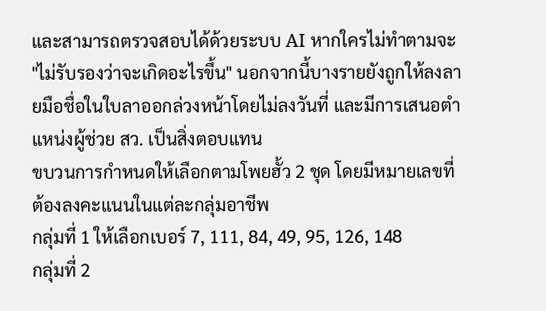และสามารถตรวจสอบได้ด้วยระบบ AI หากใครไม่ทำตามจะ "ไม่รับรองว่าจะเกิดอะไรขึ้น" นอกจากนี้บางรายยังถูกให้ลงลายมือชื่อในใบลาออกล่วงหน้าโดยไม่ลงวันที่ และมีการเสนอตำแหน่งผู้ช่วย สว. เป็นสิ่งตอบแทน
ขบวนการกำหนดให้เลือกตามโพยฮั้ว 2 ชุด โดยมีหมายเลขที่ต้องลงคะแนนในแต่ละกลุ่มอาชีพ
กลุ่มที่ 1 ให้เลือกเบอร์ 7, 111, 84, 49, 95, 126, 148
กลุ่มที่ 2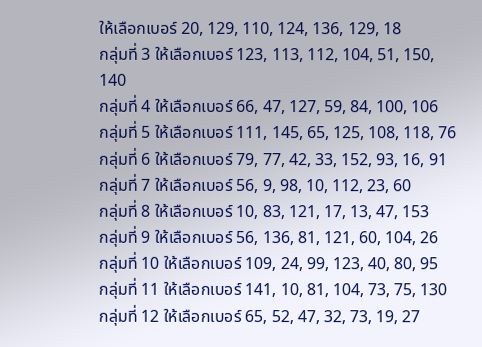ให้เลือกเบอร์ 20, 129, 110, 124, 136, 129, 18
กลุ่มที่ 3 ให้เลือกเบอร์ 123, 113, 112, 104, 51, 150, 140
กลุ่มที่ 4 ให้เลือกเบอร์ 66, 47, 127, 59, 84, 100, 106
กลุ่มที่ 5 ให้เลือกเบอร์ 111, 145, 65, 125, 108, 118, 76
กลุ่มที่ 6 ให้เลือกเบอร์ 79, 77, 42, 33, 152, 93, 16, 91
กลุ่มที่ 7 ให้เลือกเบอร์ 56, 9, 98, 10, 112, 23, 60
กลุ่มที่ 8 ให้เลือกเบอร์ 10, 83, 121, 17, 13, 47, 153
กลุ่มที่ 9 ให้เลือกเบอร์ 56, 136, 81, 121, 60, 104, 26
กลุ่มที่ 10 ให้เลือกเบอร์ 109, 24, 99, 123, 40, 80, 95
กลุ่มที่ 11 ให้เลือกเบอร์ 141, 10, 81, 104, 73, 75, 130
กลุ่มที่ 12 ให้เลือกเบอร์ 65, 52, 47, 32, 73, 19, 27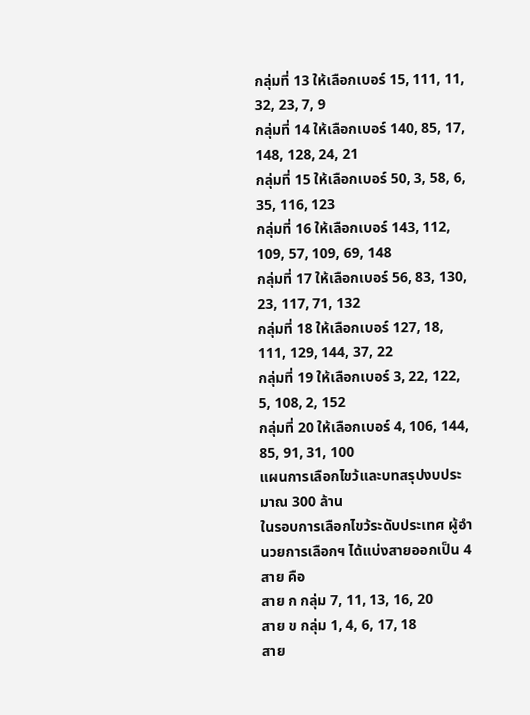กลุ่มที่ 13 ให้เลือกเบอร์ 15, 111, 11, 32, 23, 7, 9
กลุ่มที่ 14 ให้เลือกเบอร์ 140, 85, 17, 148, 128, 24, 21
กลุ่มที่ 15 ให้เลือกเบอร์ 50, 3, 58, 6, 35, 116, 123
กลุ่มที่ 16 ให้เลือกเบอร์ 143, 112, 109, 57, 109, 69, 148
กลุ่มที่ 17 ให้เลือกเบอร์ 56, 83, 130, 23, 117, 71, 132
กลุ่มที่ 18 ให้เลือกเบอร์ 127, 18, 111, 129, 144, 37, 22
กลุ่มที่ 19 ให้เลือกเบอร์ 3, 22, 122, 5, 108, 2, 152
กลุ่มที่ 20 ให้เลือกเบอร์ 4, 106, 144, 85, 91, 31, 100
แผนการเลือกไขว้และบทสรุปงบประมาณ 300 ล้าน
ในรอบการเลือกไขว้ระดับประเทศ ผู้อำนวยการเลือกฯ ได้แบ่งสายออกเป็น 4 สาย คือ
สาย ก กลุ่ม 7, 11, 13, 16, 20
สาย ข กลุ่ม 1, 4, 6, 17, 18
สาย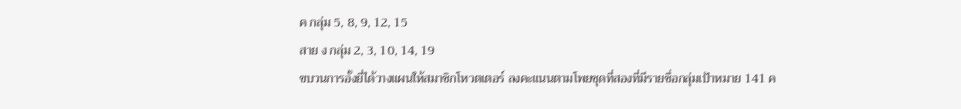ค กลุ่ม 5, 8, 9, 12, 15
สาย ง กลุ่ม 2, 3, 10, 14, 19
ขบวนการอั้งยี่ได้วางแผนให้สมาชิกโหวตเตอร์ ลงคะแนนตามโพยชุดที่สองที่มีรายชื่อกลุ่มเป้าหมาย 141 ค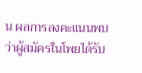น ผลการลงคะแนนพบว่าผู้สมัครในโพยได้รับ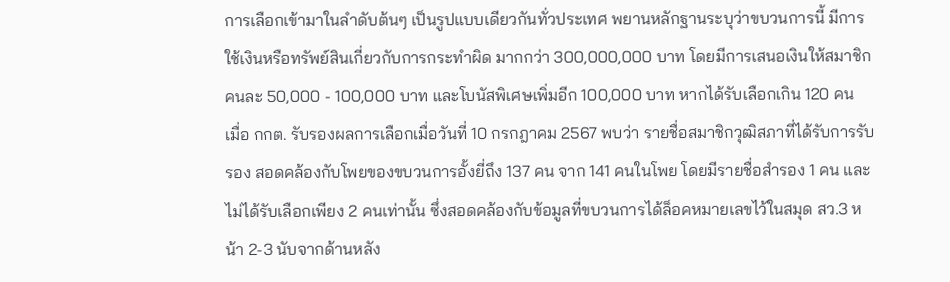การเลือกเข้ามาในลำดับต้นๆ เป็นรูปแบบเดียวกันทั่วประเทศ พยานหลักฐานระบุว่าขบวนการนี้ มีการใช้เงินหรือทรัพย์สินเกี่ยวกับการกระทำผิด มากกว่า 300,000,000 บาท โดยมีการเสนอเงินให้สมาชิกคนละ 50,000 - 100,000 บาท และโบนัสพิเศษเพิ่มอีก 100,000 บาท หากได้รับเลือกเกิน 120 คน
เมื่อ กกต. รับรองผลการเลือกเมื่อวันที่ 10 กรกฎาคม 2567 พบว่า รายชื่อสมาชิกวุฒิสภาที่ได้รับการรับรอง สอดคล้องกับโพยของขบวนการอั้งยี่ถึง 137 คน จาก 141 คนในโพย โดยมีรายชื่อสำรอง 1 คน และไม่ได้รับเลือกเพียง 2 คนเท่านั้น ซึ่งสอดคล้องกับข้อมูลที่ขบวนการได้ล็อคหมายเลขไว้ในสมุด สว.3 หน้า 2-3 นับจากด้านหลัง